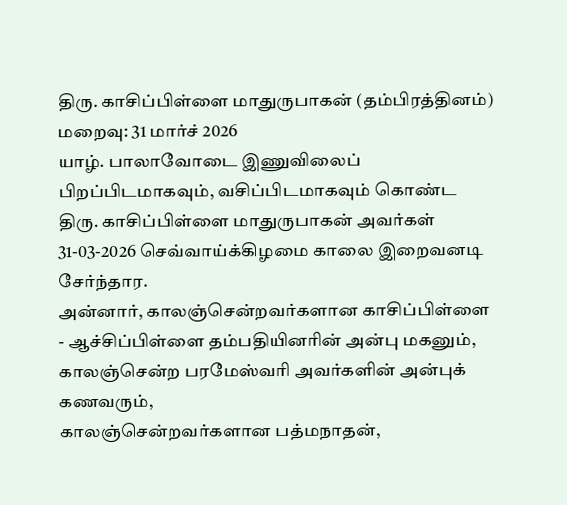திரு. காசிப்பிள்ளை மாதுருபாகன் (தம்பிரத்தினம்)
மறைவு: 31 மார்ச் 2026
யாழ். பாலாவோடை இணுவிலைப் பிறப்பிடமாகவும், வசிப்பிடமாகவும் கொண்ட திரு. காசிப்பிள்ளை மாதுருபாகன் அவர்கள் 31-03-2026 செவ்வாய்க்கிழமை காலை இறைவனடி சேர்ந்தார.
அன்னார், காலஞ்சென்றவர்களான காசிப்பிள்ளை - ஆச்சிப்பிள்ளை தம்பதியினரின் அன்பு மகனும்,
காலஞ்சென்ற பரமேஸ்வரி அவர்களின் அன்புக் கணவரும்,
காலஞ்சென்றவர்களான பத்மநாதன்,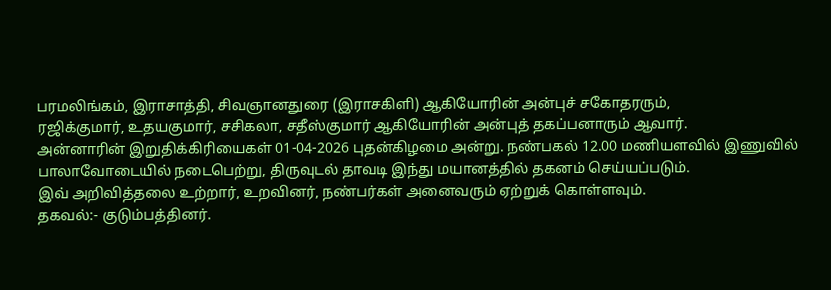பரமலிங்கம், இராசாத்தி, சிவஞானதுரை (இராசகிளி) ஆகியோரின் அன்புச் சகோதரரும்,
ரஜிக்குமார், உதயகுமார், சசிகலா, சதீஸ்குமார் ஆகியோரின் அன்புத் தகப்பனாரும் ஆவார்.
அன்னாரின் இறுதிக்கிரியைகள் 01-04-2026 புதன்கிழமை அன்று. நண்பகல் 12.00 மணியளவில் இணுவில் பாலாவோடையில் நடைபெற்று, திருவுடல் தாவடி இந்து மயானத்தில் தகனம் செய்யப்படும்.
இவ் அறிவித்தலை உற்றார், உறவினர், நண்பர்கள் அனைவரும் ஏற்றுக் கொள்ளவும்.
தகவல்:- குடும்பத்தினர்.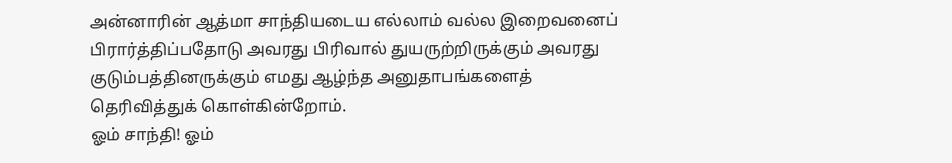அன்னாரின் ஆத்மா சாந்தியடைய எல்லாம் வல்ல இறைவனைப் பிரார்த்திப்பதோடு அவரது பிரிவால் துயருற்றிருக்கும் அவரது குடும்பத்தினருக்கும் எமது ஆழ்ந்த அனுதாபங்களைத் தெரிவித்துக் கொள்கின்றோம்.
ஓம் சாந்தி! ஓம்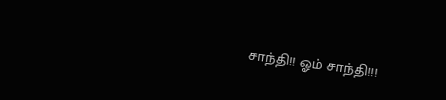சாந்தி!! ஓம் சாந்தி!!!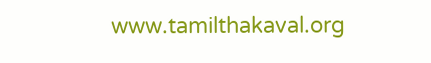www.tamilthakaval.org